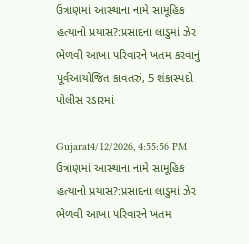ઉત્રાણમાં આસ્થાના નામે સામૂહિક હત્યાનો પ્રયાસ?:પ્રસાદના લાડુમાં ઝેર ભેળવી આખા પરિવારને ખતમ કરવાનું પૂર્વઆયોજિત કાવતરું, 5 શંકાસ્પદો પોલીસ રડારમાં

Gujarat4/12/2026, 4:55:56 PM
ઉત્રાણમાં આસ્થાના નામે સામૂહિક હત્યાનો પ્રયાસ?:પ્રસાદના લાડુમાં ઝેર ભેળવી આખા પરિવારને ખતમ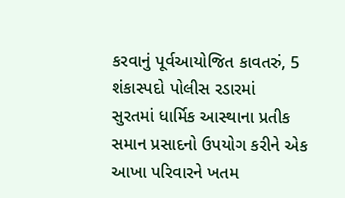કરવાનું પૂર્વઆયોજિત કાવતરું, 5 શંકાસ્પદો પોલીસ રડારમાં
સુરતમાં ધાર્મિક આસ્થાના પ્રતીક સમાન પ્રસાદનો ઉપયોગ કરીને એક આખા પરિવારને ખતમ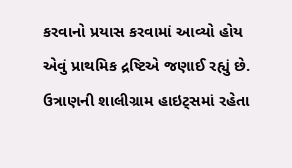કરવાનો પ્રયાસ કરવામાં આવ્યો હોય એવું પ્રાથમિક દ્રષ્ટિએ જણાઈ રહ્યું છે. ઉત્રાણની શાલીગ્રામ હાઇટ્સમાં રહેતા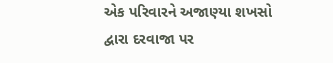એક પરિવારને અજાણ્યા શખસો દ્વારા દરવાજા પર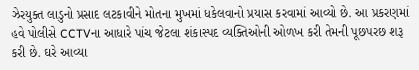ઝેરયુક્ત લાડુનો પ્રસાદ લટકાવીને મોતના મુખમાં ધકેલવાનો પ્રયાસ કરવામાં આવ્યો છે. આ પ્રકરણમાં હવે પોલીસે CCTVના આધારે પાંચ જેટલા શંકાસ્પદ વ્યક્તિઓની ઓળખ કરી તેમની પૂછપરછ શરૂ કરી છે. ઘરે આવ્યા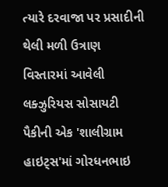ત્યારે દરવાજા પર પ્રસાદીની થેલી મળી ઉત્રાણ વિસ્તારમાં આવેલી લક્ઝુરિયસ સોસાયટી પૈકીની એક 'શાલીગ્રામ હાઇટ્સ'માં ગોરધનભાઇ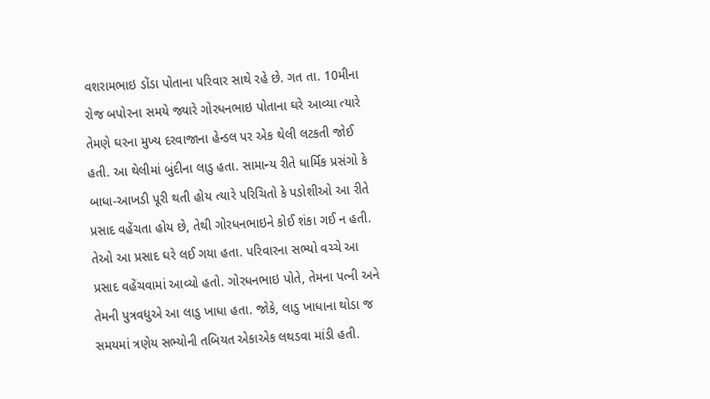વશરામભાઇ ડોંડા પોતાના પરિવાર સાથે રહે છે. ગત તા. 10મીના રોજ બપોરના સમયે જ્યારે ગોરધનભાઇ પોતાના ઘરે આવ્યા ત્યારે તેમણે ઘરના મુખ્ય દરવાજાના હેન્ડલ પર એક થેલી લટકતી જોઈ હતી. આ થેલીમાં બુંદીના લાડુ હતા. સામાન્ય રીતે ધાર્મિક પ્રસંગો કે બાધા-આખડી પૂરી થતી હોય ત્યારે પરિચિતો કે પડોશીઓ આ રીતે પ્રસાદ વહેંચતા હોય છે, તેથી ગોરધનભાઇને કોઈ શંકા ગઈ ન હતી. તેઓ આ પ્રસાદ ઘરે લઈ ગયા હતા. પરિવારના સભ્યો વચ્ચે આ પ્રસાદ વહેંચવામાં આવ્યો હતો. ગોરધનભાઇ પોતે, તેમના પત્ની અને તેમની પુત્રવધુએ આ લાડુ ખાધા હતા. જોકે, લાડુ ખાધાના થોડા જ સમયમાં ત્રણેય સભ્યોની તબિયત એકાએક લથડવા માંડી હતી.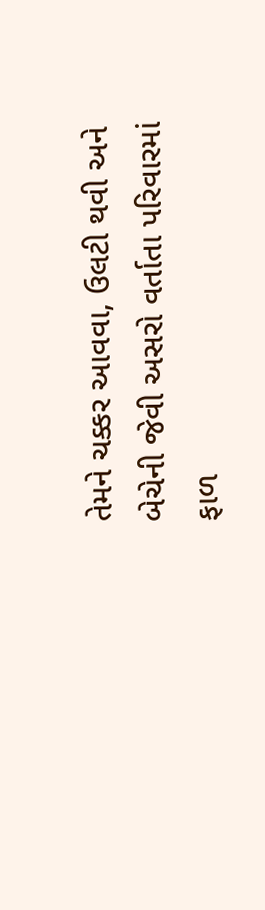તેમને ચક્કર આવવા, ઉલટી થવી અને બેચેની જેવી અસરો વર્તાતા પરિવારમાં ફાળ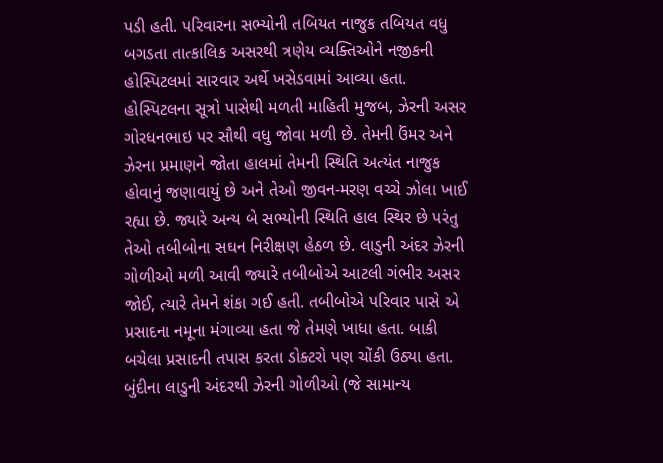પડી હતી. પરિવારના સભ્યોની તબિયત નાજુક તબિયત વધુ બગડતા તાત્કાલિક અસરથી ત્રણેય વ્યક્તિઓને નજીકની હોસ્પિટલમાં સારવાર અર્થે ખસેડવામાં આવ્યા હતા. હોસ્પિટલના સૂત્રો પાસેથી મળતી માહિતી મુજબ, ઝેરની અસર ગોરધનભાઇ પર સૌથી વધુ જોવા મળી છે. તેમની ઉંમર અને ઝેરના પ્રમાણને જોતા હાલમાં તેમની સ્થિતિ અત્યંત નાજુક હોવાનું જણાવાયું છે અને તેઓ જીવન-મરણ વચ્ચે ઝોલા ખાઈ રહ્યા છે. જ્યારે અન્ય બે સભ્યોની સ્થિતિ હાલ સ્થિર છે પરંતુ તેઓ તબીબોના સઘન નિરીક્ષણ હેઠળ છે. લાડુની અંદર ઝેરની ગોળીઓ મળી આવી જ્યારે તબીબોએ આટલી ગંભીર અસર જોઈ, ત્યારે તેમને શંકા ગઈ હતી. તબીબોએ પરિવાર પાસે એ પ્રસાદના નમૂના મંગાવ્યા હતા જે તેમણે ખાધા હતા. બાકી બચેલા પ્રસાદની તપાસ કરતા ડોક્ટરો પણ ચોંકી ઉઠ્યા હતા. બુંદીના લાડુની અંદરથી ઝેરની ગોળીઓ (જે સામાન્ય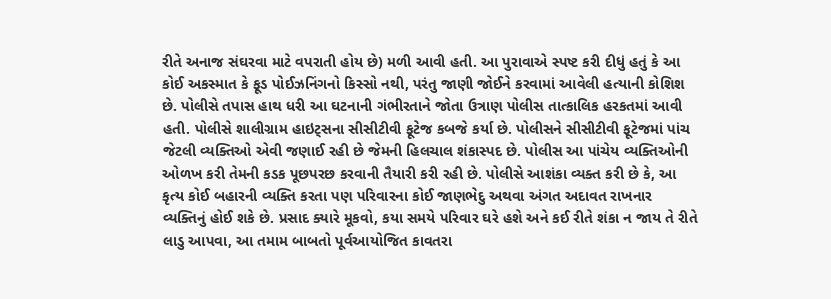રીતે અનાજ સંઘરવા માટે વપરાતી હોય છે) મળી આવી હતી. આ પુરાવાએ સ્પષ્ટ કરી દીધું હતું કે આ કોઈ અકસ્માત કે ફૂડ પોઈઝનિંગનો કિસ્સો નથી, પરંતુ જાણી જોઈને કરવામાં આવેલી હત્યાની કોશિશ છે. પોલીસે તપાસ હાથ ધરી આ ઘટનાની ગંભીરતાને જોતા ઉત્રાણ પોલીસ તાત્કાલિક હરકતમાં આવી હતી. પોલીસે શાલીગ્રામ હાઇટ્સના સીસીટીવી ફૂટેજ કબજે કર્યા છે. પોલીસને સીસીટીવી ફૂટેજમાં પાંચ જેટલી વ્યક્તિઓ એવી જણાઈ રહી છે જેમની હિલચાલ શંકાસ્પદ છે. પોલીસ આ પાંચેય વ્યક્તિઓની ઓળખ કરી તેમની કડક પૂછપરછ કરવાની તૈયારી કરી રહી છે. પોલીસે આશંકા વ્યક્ત કરી છે કે, આ કૃત્ય કોઈ બહારની વ્યક્તિ કરતા પણ પરિવારના કોઈ જાણભેદુ અથવા અંગત અદાવત રાખનાર વ્યક્તિનું હોઈ શકે છે. પ્રસાદ ક્યારે મૂકવો, કયા સમયે પરિવાર ઘરે હશે અને કઈ રીતે શંકા ન જાય તે રીતે લાડુ આપવા, આ તમામ બાબતો પૂર્વઆયોજિત કાવતરા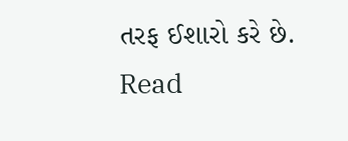તરફ ઈશારો કરે છે.
Read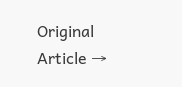Original Article →